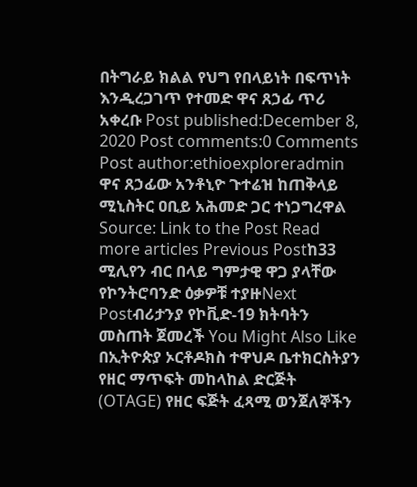በትግራይ ክልል የህግ የበላይነት በፍጥነት እንዲረጋገጥ የተመድ ዋና ጸኃፊ ጥሪ አቀረቡ Post published:December 8, 2020 Post comments:0 Comments Post author:ethioexploreradmin ዋና ጸኃፊው አንቶኒዮ ጉተሬዝ ከጠቅላይ ሚኒስትር ዐቢይ አሕመድ ጋር ተነጋግረዋል Source: Link to the Post Read more articles Previous Postከ33 ሚሊየን ብር በላይ ግምታዊ ዋጋ ያላቸው የኮንትሮባንድ ዕቃዎቹ ተያዙNext Postብሪታንያ የኮቪድ-19 ክትባትን መስጠት ጀመረች You Might Also Like በኢትዮጵያ ኦርቶዶክስ ተዋህዶ ቤተክርስትያን የዘር ማጥፍት መከላከል ድርጅት (OTAGE) የዘር ፍጅት ፈጻሚ ወንጀለኞችን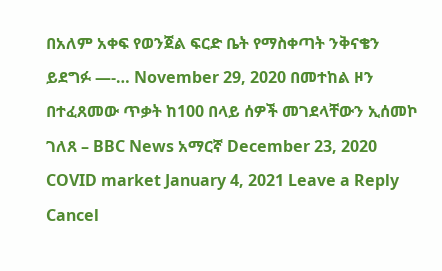በአለም አቀፍ የወንጀል ፍርድ ቤት የማስቀጣት ንቅናቄን ይደግፉ —-… November 29, 2020 በመተከል ዞን በተፈጸመው ጥቃት ከ100 በላይ ሰዎች መገደላቸውን ኢሰመኮ ገለጸ – BBC News አማርኛ December 23, 2020 COVID market January 4, 2021 Leave a Reply Cancel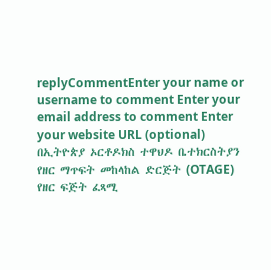replyCommentEnter your name or username to comment Enter your email address to comment Enter your website URL (optional)
በኢትዮጵያ ኦርቶዶክስ ተዋህዶ ቤተክርስትያን የዘር ማጥፍት መከላከል ድርጅት (OTAGE) የዘር ፍጅት ፈጻሚ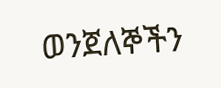ወንጀለኞችን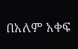በአለም አቀፍ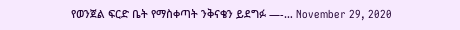የወንጀል ፍርድ ቤት የማስቀጣት ንቅናቄን ይደግፉ —-… November 29, 2020